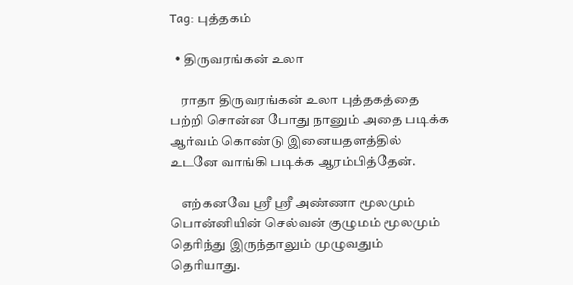Tag: புத்தகம்

  • திருவரங்கன் உலா

    ராதா திருவரங்கன் உலா புத்தகத்தை பற்றி சொன்ன போது நானும் அதை படிக்க ஆர்வம் கொண்டு இனையதளத்தில் உடனே வாங்கி படிக்க ஆரம்பித்தேன்.

    எற்கனவே ஸ்ரீ ஸ்ரீ அண்ணா மூலமும் பொன்னியின் செல்வன் குழுமம் மூலமும் தெரிந்து இருந்தாலும் முழுவதும் தெரியாது.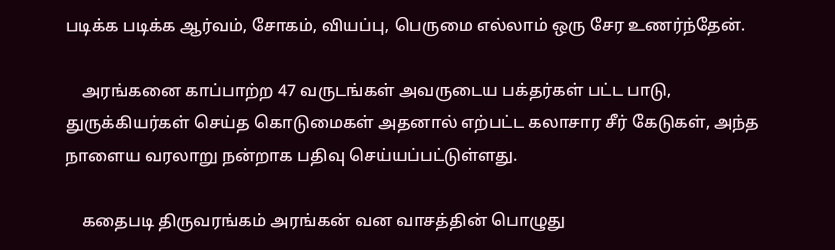படிக்க படிக்க ஆர்வம், சோகம், வியப்பு, பெருமை எல்லாம் ஒரு சேர உணர்ந்தேன்.

    அரங்கனை காப்பாற்ற 47 வருடங்கள் அவருடைய பக்தர்கள் பட்ட பாடு, துருக்கியர்கள் செய்த கொடுமைகள் அதனால் எற்பட்ட கலாசார சீர் கேடுகள், அந்த நாளைய வரலாறு நன்றாக பதிவு செய்யப்பட்டுள்ளது.

    கதைபடி திருவரங்கம் அரங்கன் வன வாசத்தின் பொழுது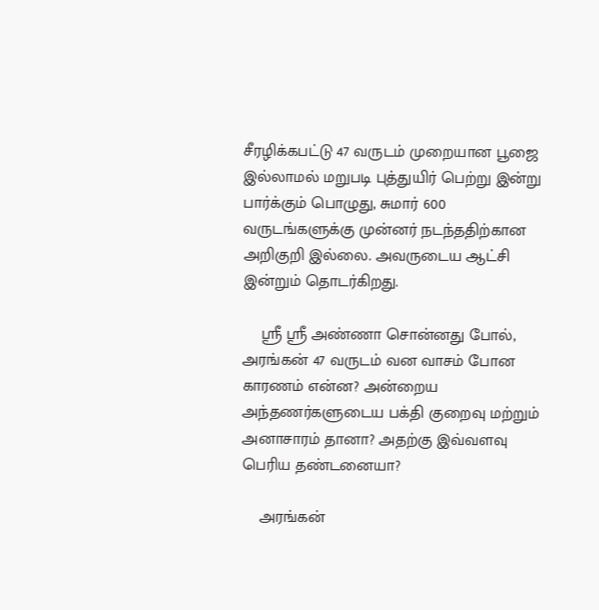சீரழிக்கபட்டு 47 வருடம் முறையான பூஜை இல்லாமல் மறுபடி புத்துயிர் பெற்று இன்று பார்க்கும் பொழுது, சுமார் 600 வருடங்களுக்கு முன்னர் நடந்ததிற்கான அறிகுறி இல்லை. அவருடைய ஆட்சி இன்றும் தொடர்கிறது.

    ஸ்ரீ ஸ்ரீ அண்ணா சொன்னது போல், அரங்கன் 47 வருடம் வன வாசம் போன காரணம் என்ன? அன்றைய அந்தணர்களுடைய பக்தி குறைவு மற்றும் அனாசாரம் தானா? அதற்கு இவ்வளவு பெரிய தண்டனையா?

    அரங்கன்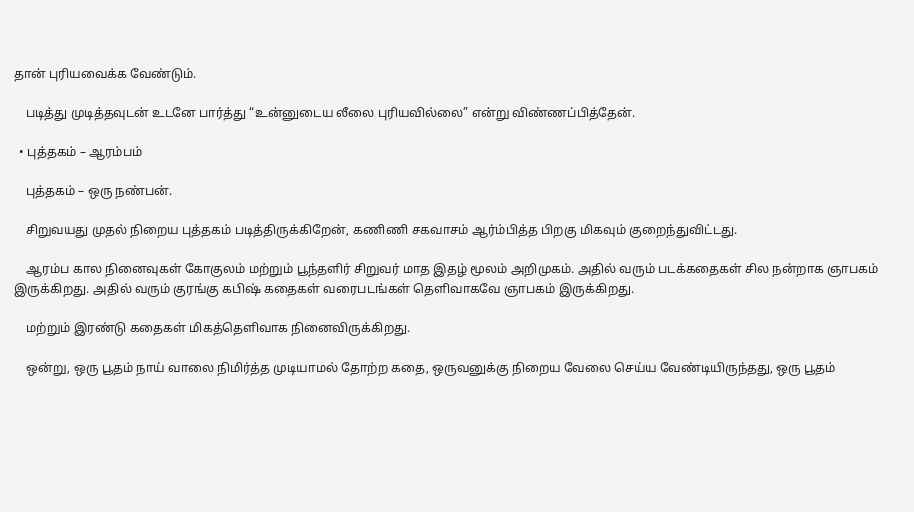தான் புரியவைக்க வேண்டும்.

    படித்து முடித்தவுடன் உடனே பார்த்து “உன்னுடைய லீலை புரியவில்லை” என்று விண்ணப்பித்தேன்.

  • புத்தகம் – ஆரம்பம்

    புத்தகம் – ஒரு நண்பன்.

    சிறுவயது முதல் நிறைய புத்தகம் படித்திருக்கிறேன், கணிணி சகவாசம் ஆர்ம்பித்த பிறகு மிகவும் குறைந்துவிட்டது.

    ஆரம்ப கால நினைவுகள் கோகுலம் மற்றும் பூந்தளிர் சிறுவர் மாத இதழ் மூலம் அறிமுகம். அதில் வரும் படக்கதைகள் சில நன்றாக ஞாபகம் இருக்கிறது. அதில் வரும் குரங்கு கபிஷ் கதைகள் வரைபடங்கள் தெளிவாகவே ஞாபகம் இருக்கிறது.

    மற்றும் இரண்டு கதைகள் மிகத்தெளிவாக நினைவிருக்கிறது.

    ஒன்று, ஒரு பூதம் நாய் வாலை நிமிர்த்த முடியாமல் தோற்ற கதை, ஒருவனுக்கு நிறைய வேலை செய்ய வேண்டியிருந்தது, ஒரு பூதம்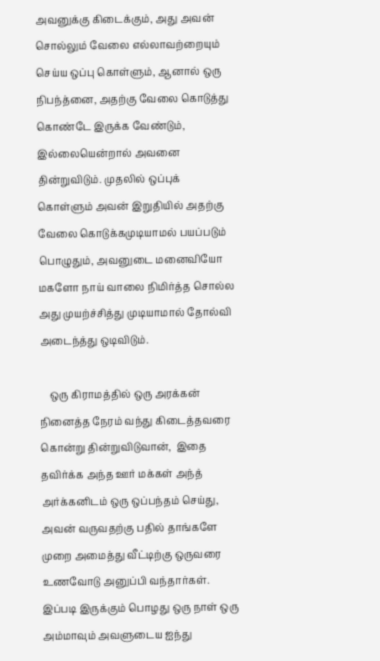அவனுக்கு கிடைக்கும், அது அவன் சொல்லும் வேலை எல்லாவற்றையும் செய்ய ஒப்பு கொள்ளும், ஆனால் ஒரு நிபந்த்னை, அதற்கு வேலை கொடுத்து கொண்டே இருக்க வேண்டும், இல்லையென்றால் அவனை தின்றுவிடும். முதலில் ஒப்புக் கொள்ளும் அவன் இறுதியில் அதற்கு வேலை கொடுக்கமுடியாமல் பயப்படும் பொழுதும், அவனுடை மனைவியோ மகளோ நாய் வாலை நிமிர்த்த சொல்ல அது முயற்ச்சித்து முடியாமால் தோல்வி அடைந்த்து ஒடிவிடும்.

    ஒரு கிராமத்தில் ஒரு அரக்கன் நினைத்த நேரம் வந்து கிடைத்தவரை கொன்று தின்றுவிடுவான்,  இதை தவிர்க்க அந்த ஊர் மக்கள் அந்த் அர்க்கனிடம் ஒரு ஒப்பந்தம் செய்து, அவன் வருவதற்கு பதில் தாங்களே முறை அமைத்து வீட்டிற்கு ஒருவரை உணவோடு அனுப்பி வந்தார்கள்.  இப்படி இருக்கும் பொழது ஒரு நாள் ஒரு அம்மாவும் அவளுடைய ஐந்து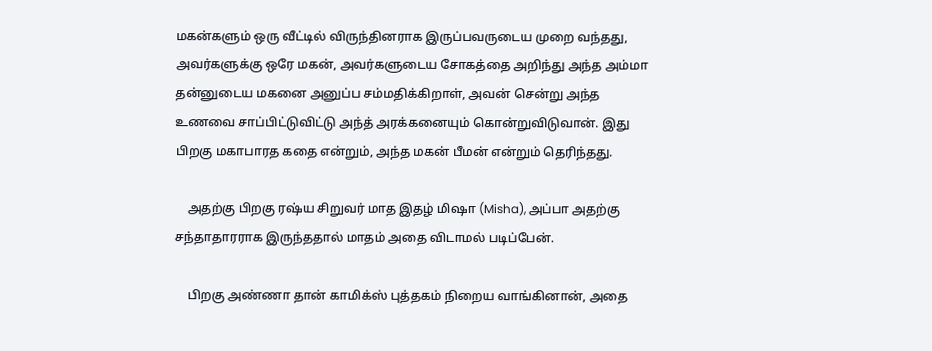மகன்களும் ஒரு வீட்டில் விருந்தினராக இருப்பவருடைய முறை வந்தது, அவர்களுக்கு ஒரே மகன், அவர்களுடைய சோகத்தை அறிந்து அந்த அம்மா தன்னுடைய மகனை அனுப்ப சம்மதிக்கிறாள், அவன் சென்று அந்த உணவை சாப்பிட்டுவிட்டு அந்த் அரக்கனையும் கொன்றுவிடுவான். இது பிறகு மகாபாரத கதை என்றும், அந்த மகன் பீமன் என்றும் தெரிந்தது.

    அதற்கு பிறகு ரஷ்ய சிறுவர் மாத இதழ் மிஷா (Misha), அப்பா அதற்கு சந்தாதாரராக இருந்ததால் மாதம் அதை விடாமல் படிப்பேன்.

    பிறகு அண்ணா தான் காமிக்ஸ் புத்தகம் நிறைய வாங்கினான், அதை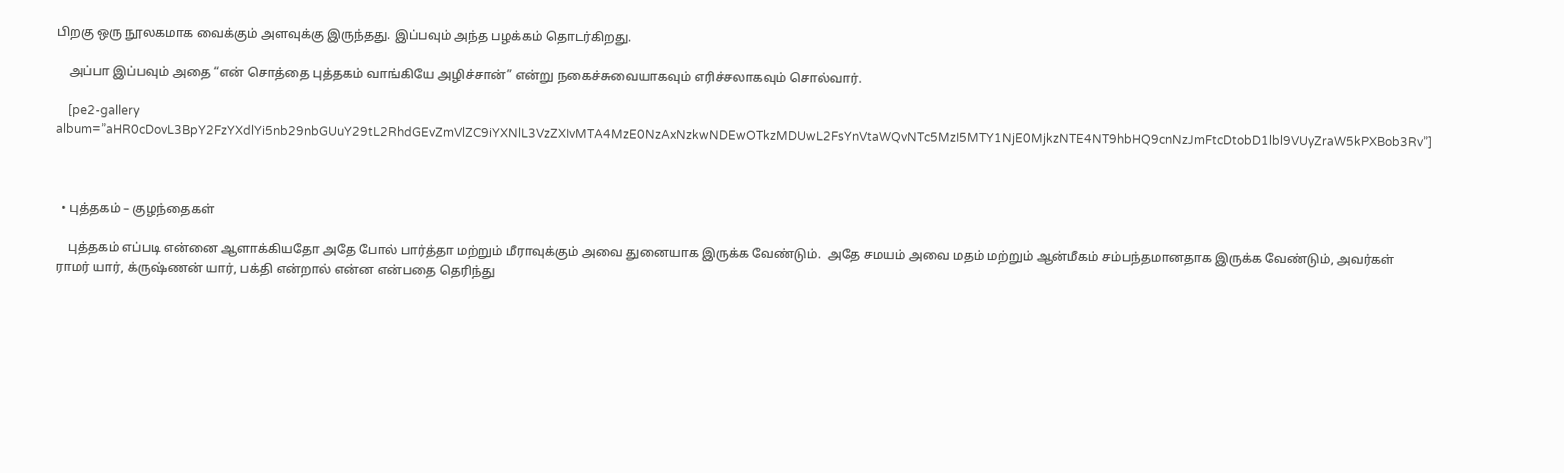பிறகு ஒரு நூலகமாக வைக்கும் அளவுக்கு இருந்தது. இப்பவும் அந்த பழக்கம் தொடர்கிறது.

    அப்பா இப்பவும் அதை “என் சொத்தை புத்தகம் வாங்கியே அழிச்சான்” என்று நகைச்சுவையாகவும் எரிச்சலாகவும் சொல்வார்.

    [pe2-gallery album=”aHR0cDovL3BpY2FzYXdlYi5nb29nbGUuY29tL2RhdGEvZmVlZC9iYXNlL3VzZXIvMTA4MzE0NzAxNzkwNDEwOTkzMDUwL2FsYnVtaWQvNTc5MzI5MTY1NjE0MjkzNTE4NT9hbHQ9cnNzJmFtcDtobD1lbl9VUyZraW5kPXBob3Rv”]



  • புத்தகம் – குழந்தைகள்

    புத்தகம் எப்படி என்னை ஆளாக்கியதோ அதே போல் பார்த்தா மற்றும் மீராவுக்கும் அவை துனையாக இருக்க வேண்டும்.  அதே சமயம் அவை மதம் மற்றும் ஆன்மீகம் சம்பந்தமானதாக இருக்க வேண்டும், அவர்கள் ராமர் யார், க்ருஷ்ணன் யார், பக்தி என்றால் என்ன என்பதை தெரிந்து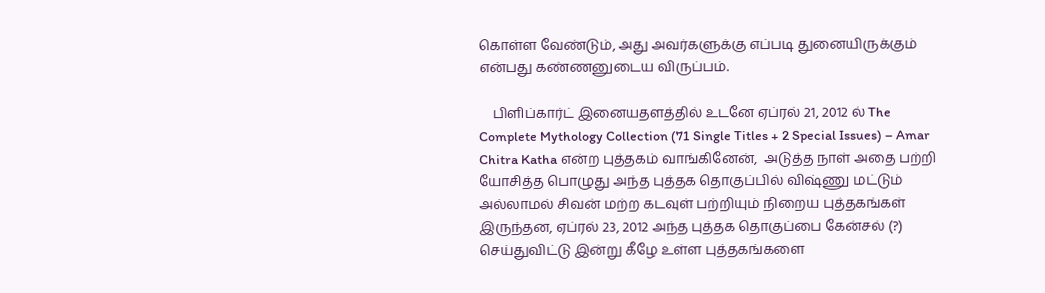கொள்ள வேண்டும், அது அவர்களுக்கு எப்படி துனையிருக்கும் என்பது கண்ணனுடைய விருப்பம்.

    பிளிப்கார்ட் இனையதளத்தில் உடனே ஏப்ரல் 21, 2012 ல் The Complete Mythology Collection (71 Single Titles + 2 Special Issues) – Amar Chitra Katha என்ற புத்தகம் வாங்கினேன்,  அடுத்த நாள் அதை பற்றி யோசித்த பொழுது அந்த புத்தக தொகுப்பில் விஷ்ணு மட்டும் அல்லாமல் சிவன் மற்ற கடவுள் பற்றியும் நிறைய புத்தகங்கள் இருந்தன, ஏப்ரல் 23, 2012 அந்த புத்தக தொகுப்பை கேன்சல் (?) செய்துவிட்டு இன்று கீழே உள்ள புத்தகங்களை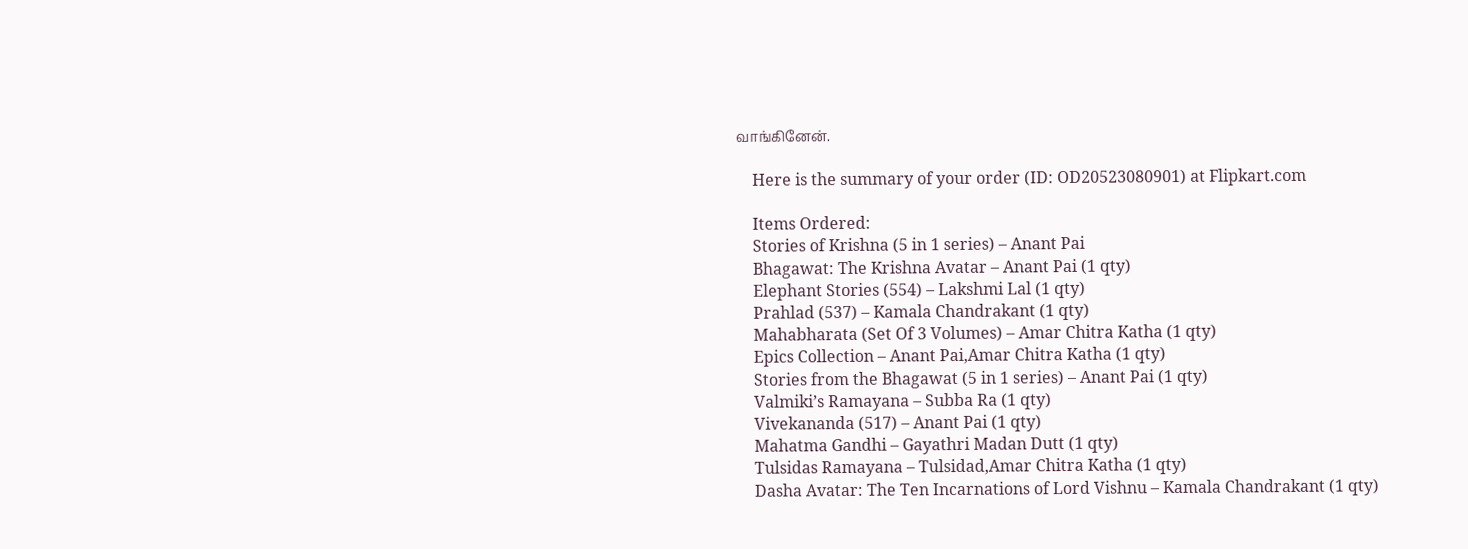வாங்கினேன்.

    Here is the summary of your order (ID: OD20523080901) at Flipkart.com

    Items Ordered:
    Stories of Krishna (5 in 1 series) – Anant Pai
    Bhagawat: The Krishna Avatar – Anant Pai (1 qty)
    Elephant Stories (554) – Lakshmi Lal (1 qty)
    Prahlad (537) – Kamala Chandrakant (1 qty)
    Mahabharata (Set Of 3 Volumes) – Amar Chitra Katha (1 qty)
    Epics Collection – Anant Pai,Amar Chitra Katha (1 qty)
    Stories from the Bhagawat (5 in 1 series) – Anant Pai (1 qty)
    Valmiki’s Ramayana – Subba Ra (1 qty)
    Vivekananda (517) – Anant Pai (1 qty)
    Mahatma Gandhi – Gayathri Madan Dutt (1 qty)
    Tulsidas Ramayana – Tulsidad,Amar Chitra Katha (1 qty)
    Dasha Avatar: The Ten Incarnations of Lord Vishnu – Kamala Chandrakant (1 qty)